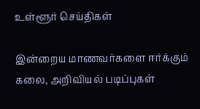உள்ளூர் செய்திகள்

இன்றைய மாணவர்களை ஈர்க்கும் கலை, அறிவியல் படிப்புகள்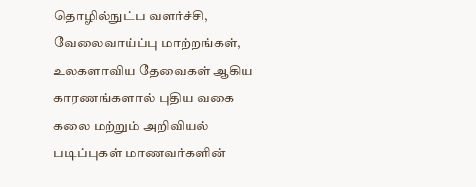தொழில்நுட்ப வளர்ச்சி, வேலைவாய்ப்பு மாற்றங்கள், உலகளாவிய தேவைகள் ஆகிய காரணங்களால் புதிய வகை கலை மற்றும் அறிவியல் படிப்புகள் மாணவர்களின்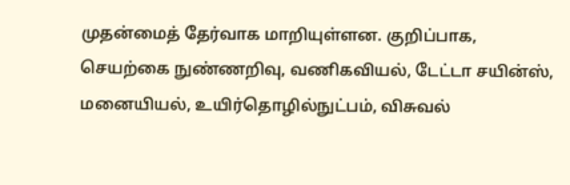முதன்மைத் தேர்வாக மாறியுள்ளன. குறிப்பாக, செயற்கை நுண்ணறிவு, வணிகவியல், டேட்டா சயின்ஸ், மனையியல், உயிர்தொழில்நுட்பம், விசுவல்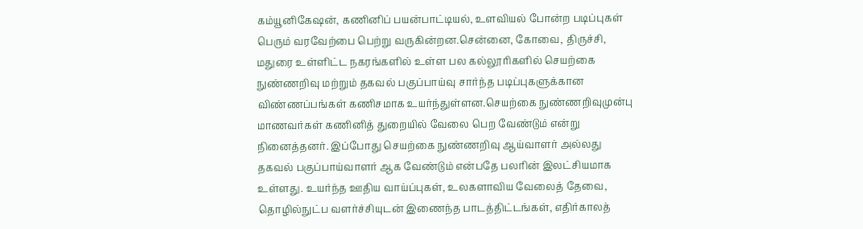கம்யூனிகேஷன், கணினிப் பயன்பாட்டியல், உளவியல் போன்ற படிப்புகள் பெரும் வரவேற்பை பெற்று வருகின்றன.சென்னை, கோவை, திருச்சி, மதுரை உள்ளிட்ட நகரங்களில் உள்ள பல கல்லூரிகளில் செயற்கை நுண்ணறிவு மற்றும் தகவல் பகுப்பாய்வு சார்ந்த படிப்புகளுக்கான விண்ணப்பங்கள் கணிசமாக உயர்ந்துள்ளன.செயற்கை நுண்ணறிவுமுன்பு மாணவர்கள் கணினித் துறையில் வேலை பெற வேண்டும் என்று நினைத்தனர். இப்போது செயற்கை நுண்ணறிவு ஆய்வாளர் அல்லது தகவல் பகுப்பாய்வாளர் ஆக வேண்டும் என்பதே பலரின் இலட்சியமாக உள்ளது. உயர்ந்த ஊதிய வாய்ப்புகள், உலகளாவிய வேலைத் தேவை, தொழில்நுட்ப வளர்ச்சியுடன் இணைந்த பாடத்திட்டங்கள், எதிர்காலத்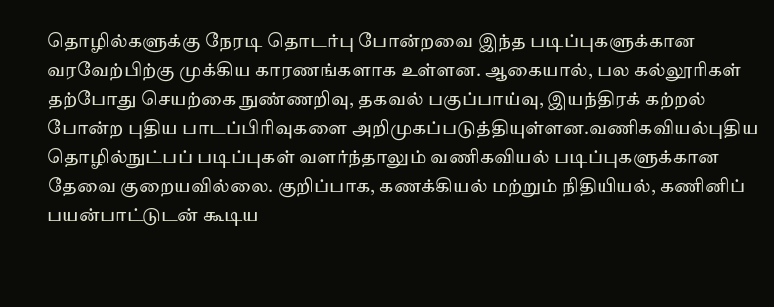தொழில்களுக்கு நேரடி தொடர்பு போன்றவை இந்த படிப்புகளுக்கான வரவேற்பிற்கு முக்கிய காரணங்களாக உள்ளன. ஆகையால், பல கல்லூரிகள் தற்போது செயற்கை நுண்ணறிவு, தகவல் பகுப்பாய்வு, இயந்திரக் கற்றல் போன்ற புதிய பாடப்பிரிவுகளை அறிமுகப்படுத்தியுள்ளன.வணிகவியல்புதிய தொழில்நுட்பப் படிப்புகள் வளர்ந்தாலும் வணிகவியல் படிப்புகளுக்கான தேவை குறையவில்லை. குறிப்பாக, கணக்கியல் மற்றும் நிதியியல், கணினிப் பயன்பாட்டுடன் கூடிய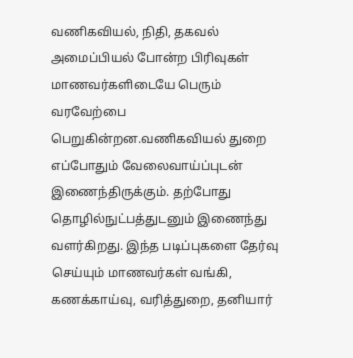வணிகவியல், நிதி, தகவல் அமைப்பியல் போன்ற பிரிவுகள் மாணவர்களிடையே பெரும் வரவேற்பை பெறுகின்றன.வணிகவியல் துறை எப்போதும் வேலைவாய்ப்புடன் இணைந்திருக்கும். தற்போது தொழில்நுட்பத்துடனும் இணைந்து வளர்கிறது. இந்த படிப்புகளை தேர்வு செய்யும் மாணவர்கள் வங்கி, கணக்காய்வு, வரித்துறை, தனியார்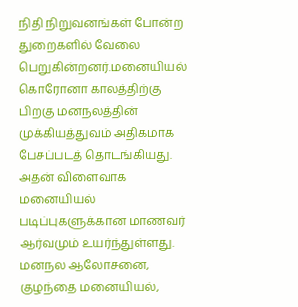நிதி நிறுவனங்கள் போன்ற துறைகளில் வேலை பெறுகின்றனர்.மனையியல் கொரோனா காலத்திற்கு பிறகு மனநலத்தின் முக்கியத்துவம் அதிகமாக பேசப்படத் தொடங்கியது. அதன் விளைவாக மனையியல் படிப்புகளுக்கான மாணவர் ஆர்வமும் உயர்ந்துள்ளது. மனநல ஆலோசனை, குழந்தை மனையியல்,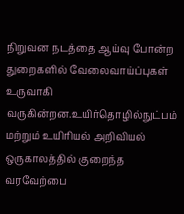நிறுவன நடத்தை ஆய்வு போன்ற துறைகளில் வேலைவாய்ப்புகள் உருவாகி வருகின்றன.உயிர்தொழில்நுட்பம் மற்றும் உயிரியல் அறிவியல் ஒருகாலத்தில் குறைந்த வரவேற்பை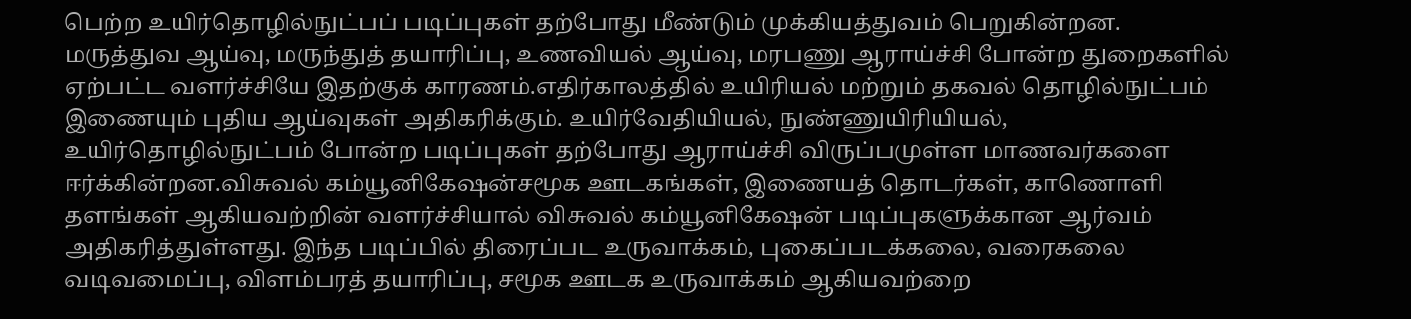பெற்ற உயிர்தொழில்நுட்பப் படிப்புகள் தற்போது மீண்டும் முக்கியத்துவம் பெறுகின்றன. மருத்துவ ஆய்வு, மருந்துத் தயாரிப்பு, உணவியல் ஆய்வு, மரபணு ஆராய்ச்சி போன்ற துறைகளில் ஏற்பட்ட வளர்ச்சியே இதற்குக் காரணம்.எதிர்காலத்தில் உயிரியல் மற்றும் தகவல் தொழில்நுட்பம் இணையும் புதிய ஆய்வுகள் அதிகரிக்கும். உயிர்வேதியியல், நுண்ணுயிரியியல், உயிர்தொழில்நுட்பம் போன்ற படிப்புகள் தற்போது ஆராய்ச்சி விருப்பமுள்ள மாணவர்களை ஈர்க்கின்றன.விசுவல் கம்யூனிகேஷன்சமூக ஊடகங்கள், இணையத் தொடர்கள், காணொளி தளங்கள் ஆகியவற்றின் வளர்ச்சியால் விசுவல் கம்யூனிகேஷன் படிப்புகளுக்கான ஆர்வம் அதிகரித்துள்ளது. இந்த படிப்பில் திரைப்பட உருவாக்கம், புகைப்படக்கலை, வரைகலை வடிவமைப்பு, விளம்பரத் தயாரிப்பு, சமூக ஊடக உருவாக்கம் ஆகியவற்றை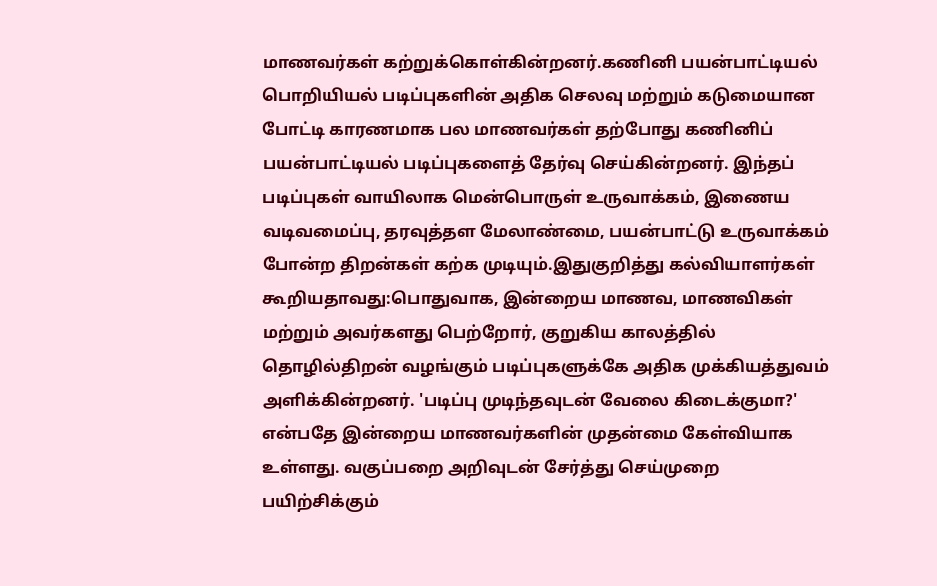மாணவர்கள் கற்றுக்கொள்கின்றனர்.கணினி பயன்பாட்டியல் பொறியியல் படிப்புகளின் அதிக செலவு மற்றும் கடுமையான போட்டி காரணமாக பல மாணவர்கள் தற்போது கணினிப் பயன்பாட்டியல் படிப்புகளைத் தேர்வு செய்கின்றனர். இந்தப் படிப்புகள் வாயிலாக மென்பொருள் உருவாக்கம், இணைய வடிவமைப்பு, தரவுத்தள மேலாண்மை, பயன்பாட்டு உருவாக்கம் போன்ற திறன்கள் கற்க முடியும்.இதுகுறித்து கல்வியாளர்கள் கூறியதாவது:பொதுவாக, இன்றைய மாணவ, மாணவிகள் மற்றும் அவர்களது பெற்றோர், குறுகிய காலத்தில் தொழில்திறன் வழங்கும் படிப்புகளுக்கே அதிக முக்கியத்துவம் அளிக்கின்றனர். 'படிப்பு முடிந்தவுடன் வேலை கிடைக்குமா?' என்பதே இன்றைய மாணவர்களின் முதன்மை கேள்வியாக உள்ளது. வகுப்பறை அறிவுடன் சேர்த்து செய்முறை பயிற்சிக்கும்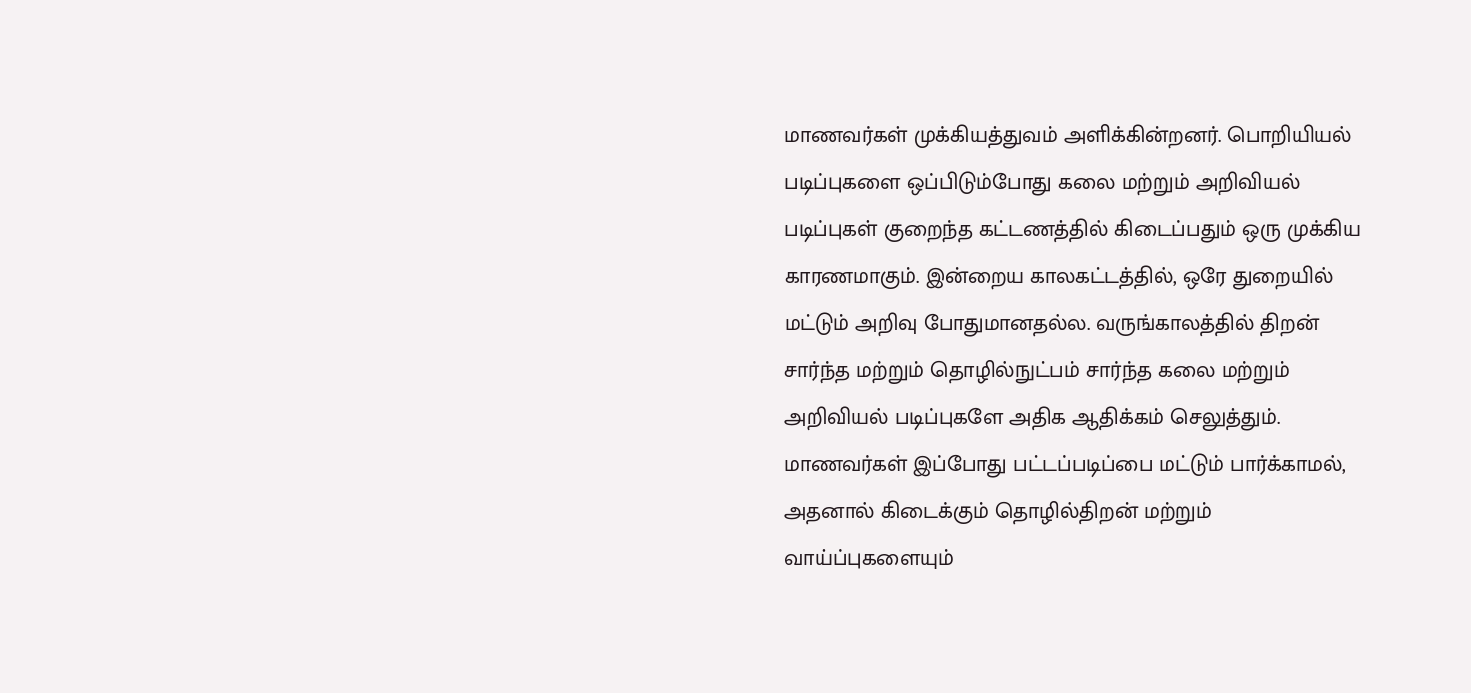மாணவர்கள் முக்கியத்துவம் அளிக்கின்றனர். பொறியியல் படிப்புகளை ஒப்பிடும்போது கலை மற்றும் அறிவியல் படிப்புகள் குறைந்த கட்டணத்தில் கிடைப்பதும் ஒரு முக்கிய காரணமாகும். இன்றைய காலகட்டத்தில், ஒரே துறையில் மட்டும் அறிவு போதுமானதல்ல. வருங்காலத்தில் திறன் சார்ந்த மற்றும் தொழில்நுட்பம் சார்ந்த கலை மற்றும் அறிவியல் படிப்புகளே அதிக ஆதிக்கம் செலுத்தும். மாணவர்கள் இப்போது பட்டப்படிப்பை மட்டும் பார்க்காமல், அதனால் கிடைக்கும் தொழில்திறன் மற்றும் வாய்ப்புகளையும்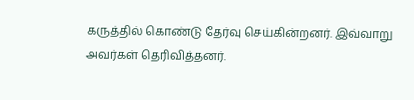கருத்தில் கொண்டு தேர்வு செய்கின்றனர். இவ்வாறு அவர்கள் தெரிவித்தனர்.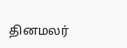தினமலர்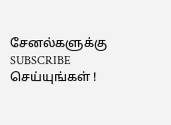சேனல்களுக்கு SUBSCRIBE செய்யுங்கள் !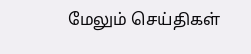மேலும் செய்திகள்